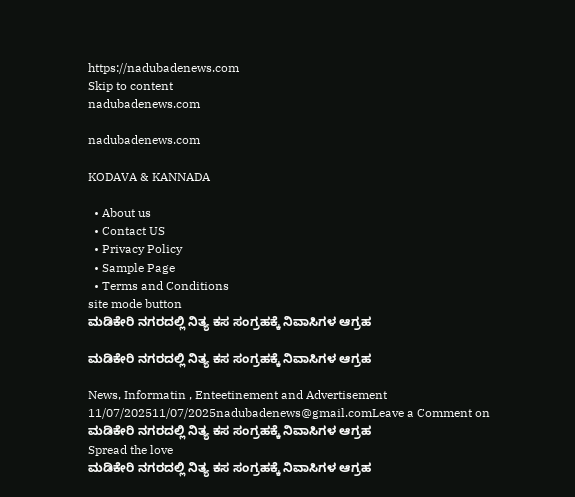https://nadubadenews.com
Skip to content
nadubadenews.com

nadubadenews.com

KODAVA & KANNADA

  • About us
  • Contact US
  • Privacy Policy
  • Sample Page
  • Terms and Conditions
site mode button
ಮಡಿಕೇರಿ ನಗರದಲ್ಲಿ ನಿತ್ಯ ಕಸ ಸಂಗ್ರಹಕ್ಕೆ ನಿವಾಸಿಗಳ ಆಗ್ರಹ

ಮಡಿಕೇರಿ ನಗರದಲ್ಲಿ ನಿತ್ಯ ಕಸ ಸಂಗ್ರಹಕ್ಕೆ ನಿವಾಸಿಗಳ ಆಗ್ರಹ

News, Informatin , Enteetinement and Advertisement
11/07/202511/07/2025nadubadenews@gmail.comLeave a Comment on ಮಡಿಕೇರಿ ನಗರದಲ್ಲಿ ನಿತ್ಯ ಕಸ ಸಂಗ್ರಹಕ್ಕೆ ನಿವಾಸಿಗಳ ಆಗ್ರಹ
Spread the love
ಮಡಿಕೇರಿ ನಗರದಲ್ಲಿ ನಿತ್ಯ ಕಸ ಸಂಗ್ರಹಕ್ಕೆ ನಿವಾಸಿಗಳ ಆಗ್ರಹ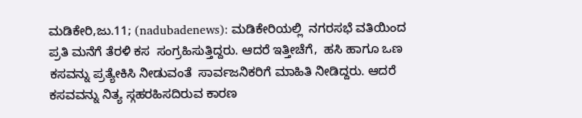ಮಡಿಕೇರಿ,ಜು.11; (nadubadenews): ಮಡಿಕೇರಿಯಲ್ಲಿ  ನಗರಸಭೆ ವತಿಯಿಂದ ಪ್ರತಿ ಮನೆಗೆ ತೆರಳಿ ಕಸ  ಸಂಗ್ರಹಿಸುತ್ತಿದ್ದರು. ಆದರೆ ಇತ್ತೀಚೆಗೆ,  ಹಸಿ ಹಾಗೂ ಒಣ  ಕಸವನ್ನು ಪ್ರತ್ಯೇಕಿಸಿ ನೀಡುವಂತೆ  ಸಾರ್ವಜನಿಕರಿಗೆ ಮಾಹಿತಿ ನೀಡಿದ್ದರು. ಆದರೆ ಕಸವವನ್ನು ನಿತ್ಯ ಸ್ಗಹರಹಿಸದಿರುವ ಕಾರಣ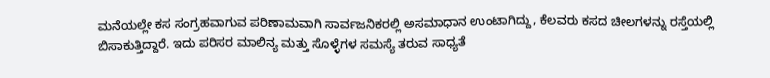ಮನೆಯಲ್ಲೇ ಕಸ ಸಂಗ್ರಹವಾಗುವ ಪರಿಣಾಮವಾಗಿ ಸಾರ್ವಜನಿಕರಲ್ಲಿ ಅಸಮಾಧಾನ ಉಂಟಾಗಿದ್ದು, ಕೆಲವರು ಕಸದ ಚೀಲಗಳನ್ನು ರಸ್ತೆಯಲ್ಲಿ  ಬಿಸಾಕುತ್ತಿದ್ದಾರೆ. ಇದು ಪರಿಸರ ಮಾಲಿನ್ಯ ಮತ್ತು ಸೊಳ್ಳೆಗಳ ಸಮಸ್ಯೆ ತರುವ ಸಾಧ್ಯತೆ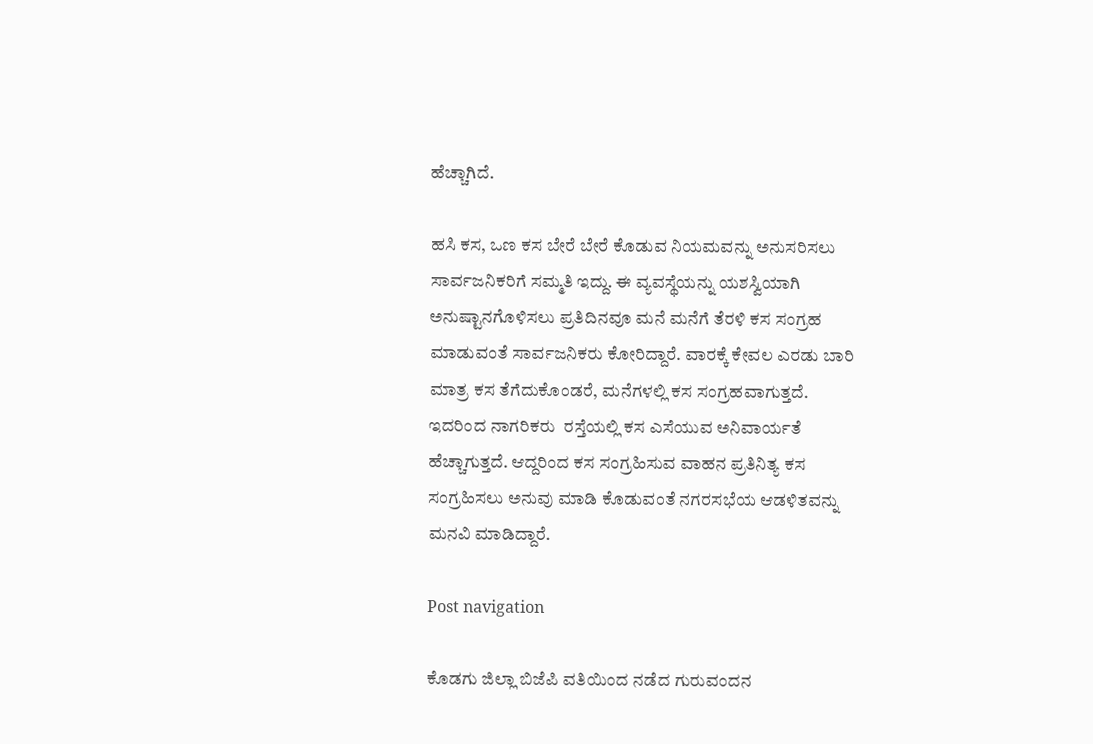ಹೆಚ್ಚಾಗಿದೆ.

ಹಸಿ ಕಸ, ಒಣ ಕಸ ಬೇರೆ ಬೇರೆ ಕೊಡುವ ನಿಯಮವನ್ನು ಅನುಸರಿಸಲು  ಸಾರ್ವಜನಿಕರಿಗೆ ಸಮ್ಮತಿ ಇದ್ದು. ಈ ವ್ಯವಸ್ಥೆಯನ್ನು ಯಶಸ್ವಿಯಾಗಿ ಅನುಷ್ಟಾನಗೊಳಿಸಲು ಪ್ರತಿದಿನವೂ ಮನೆ ಮನೆಗೆ ತೆರಳಿ ಕಸ ಸಂಗ್ರಹ ಮಾಡುವಂತೆ ಸಾರ್ವಜನಿಕರು ಕೋರಿದ್ದಾರೆ. ವಾರಕ್ಕೆ ಕೇವಲ ಎರಡು ಬಾರಿ ಮಾತ್ರ ಕಸ ತೆಗೆದುಕೊಂಡರೆ, ಮನೆಗಳಲ್ಲಿ ಕಸ ಸಂಗ್ರಹವಾಗುತ್ತದೆ. ಇದರಿಂದ ನಾಗರಿಕರು  ರಸ್ತೆಯಲ್ಲಿ ಕಸ ಎಸೆಯುವ ಅನಿವಾರ್ಯತೆ ಹೆಚ್ಚಾಗುತ್ತದೆ. ಆದ್ದರಿಂದ ಕಸ ಸಂಗ್ರಹಿಸುವ ವಾಹನ ಪ್ರತಿನಿತ್ಯ ಕಸ ಸಂಗ್ರಹಿಸಲು ಅನುವು ಮಾಡಿ ಕೊಡುವಂತೆ ನಗರಸಭೆಯ ಆಡಳಿತವನ್ನು  ಮನವಿ ಮಾಡಿದ್ದಾರೆ.

Post navigation

ಕೊಡಗು ಜಿಲ್ಲಾ ಬಿಜೆಪಿ ವತಿಯಿಂದ ನಡೆದ ಗುರುವಂದನ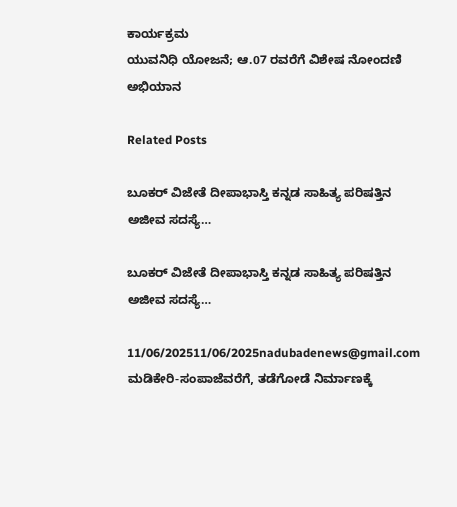ಕಾರ್ಯಕ್ರಮ
ಯುವನಿಧಿ ಯೋಜನೆ; ಆ.07 ರವರೆಗೆ ವಿಶೇಷ ನೋಂದಣಿ ಅಭಿಯಾನ

Related Posts

ಬೂಕರ್‌ ವಿಜೇತೆ ದೀಪಾಭಾಸ್ತಿ ಕನ್ನಡ ಸಾಹಿತ್ಯ ಪರಿಷತ್ತಿನ ಅಜೀವ ಸದಸ್ಯೆ…

ಬೂಕರ್‌ ವಿಜೇತೆ ದೀಪಾಭಾಸ್ತಿ ಕನ್ನಡ ಸಾಹಿತ್ಯ ಪರಿಷತ್ತಿನ ಅಜೀವ ಸದಸ್ಯೆ…

11/06/202511/06/2025nadubadenews@gmail.com
ಮಡಿಕೇರಿ-ಸಂಪಾಜೆವರೆಗೆ, ತಡೆಗೋಡೆ ನಿರ್ಮಾಣಕ್ಕೆ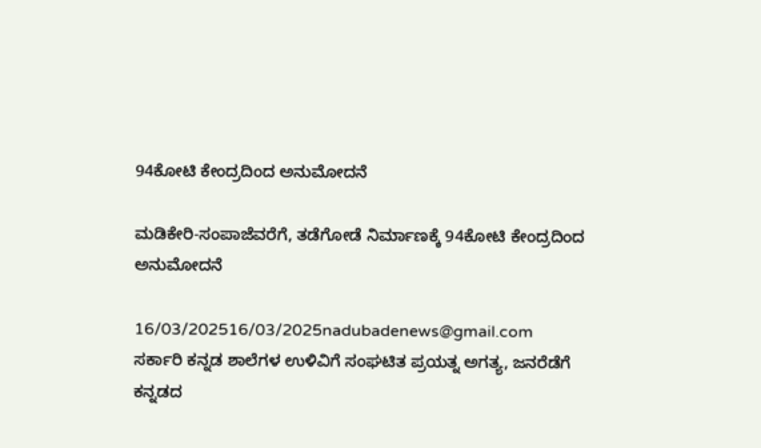94ಕೋಟಿ ಕೇಂದ್ರದಿಂದ ಅನುಮೋದನೆ

ಮಡಿಕೇರಿ-ಸಂಪಾಜೆವರೆಗೆ, ತಡೆಗೋಡೆ ನಿರ್ಮಾಣಕ್ಕೆ 94ಕೋಟಿ ಕೇಂದ್ರದಿಂದ ಅನುಮೋದನೆ

16/03/202516/03/2025nadubadenews@gmail.com
ಸರ್ಕಾರಿ ಕನ್ನಡ ಶಾಲೆಗಳ ಉಳಿವಿಗೆ ಸಂಘಟಿತ ಪ್ರಯತ್ನ ಅಗತ್ಯ, ಜನರೆಡೆಗೆ ಕನ್ನಡದ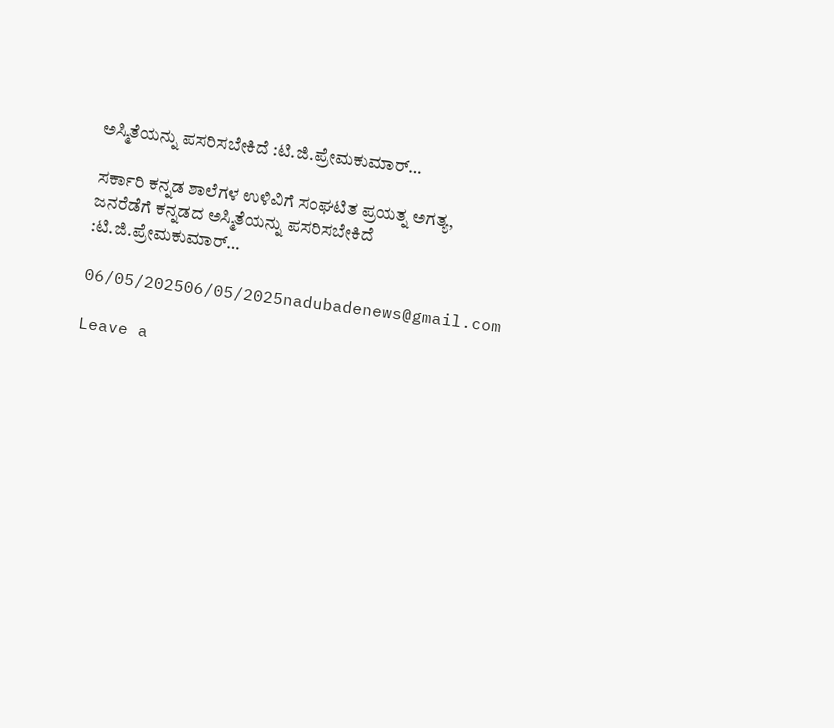ಅಸ್ಮಿತೆಯನ್ನು ಪಸರಿಸಬೇಕಿದೆ :ಟಿ.ಜಿ.ಪ್ರೇಮಕುಮಾರ್…

ಸರ್ಕಾರಿ ಕನ್ನಡ ಶಾಲೆಗಳ ಉಳಿವಿಗೆ ಸಂಘಟಿತ ಪ್ರಯತ್ನ ಅಗತ್ಯ, ಜನರೆಡೆಗೆ ಕನ್ನಡದ ಅಸ್ಮಿತೆಯನ್ನು ಪಸರಿಸಬೇಕಿದೆ :ಟಿ.ಜಿ.ಪ್ರೇಮಕುಮಾರ್…

06/05/202506/05/2025nadubadenews@gmail.com

Leave a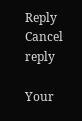Reply Cancel reply

Your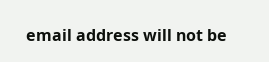email address will not be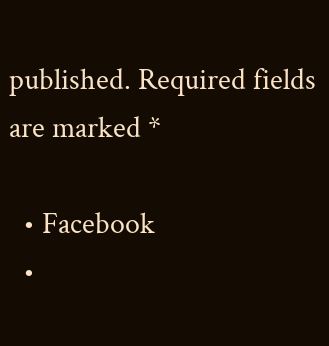published. Required fields are marked *

  • Facebook
  •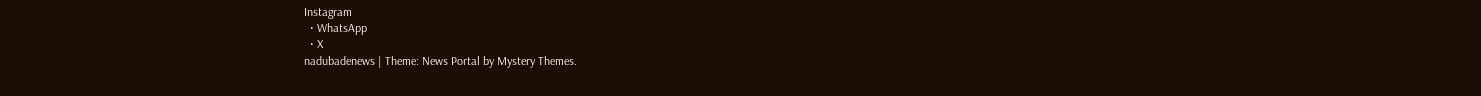Instagram
  • WhatsApp
  • X
nadubadenews | Theme: News Portal by Mystery Themes.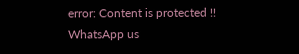error: Content is protected !!
WhatsApp us